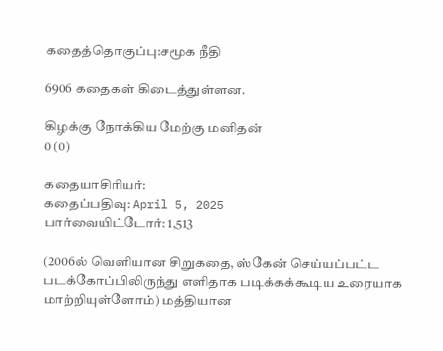கதைத்தொகுப்பு:சமூக நீதி

6906 கதைகள் கிடைத்துள்ளன.

கிழக்கு நோக்கிய மேற்கு மனிதன்
0 (0)

கதையாசிரியர்:
கதைப்பதிவு: April 5, 2025
பார்வையிட்டோர்: 1,513

(2006ல் வெளியான சிறுகதை, ஸ்கேன் செய்யப்பட்ட படக்கோப்பிலிருந்து எளிதாக படிக்கக்கூடிய உரையாக மாற்றியுள்ளோம்) மத்தியான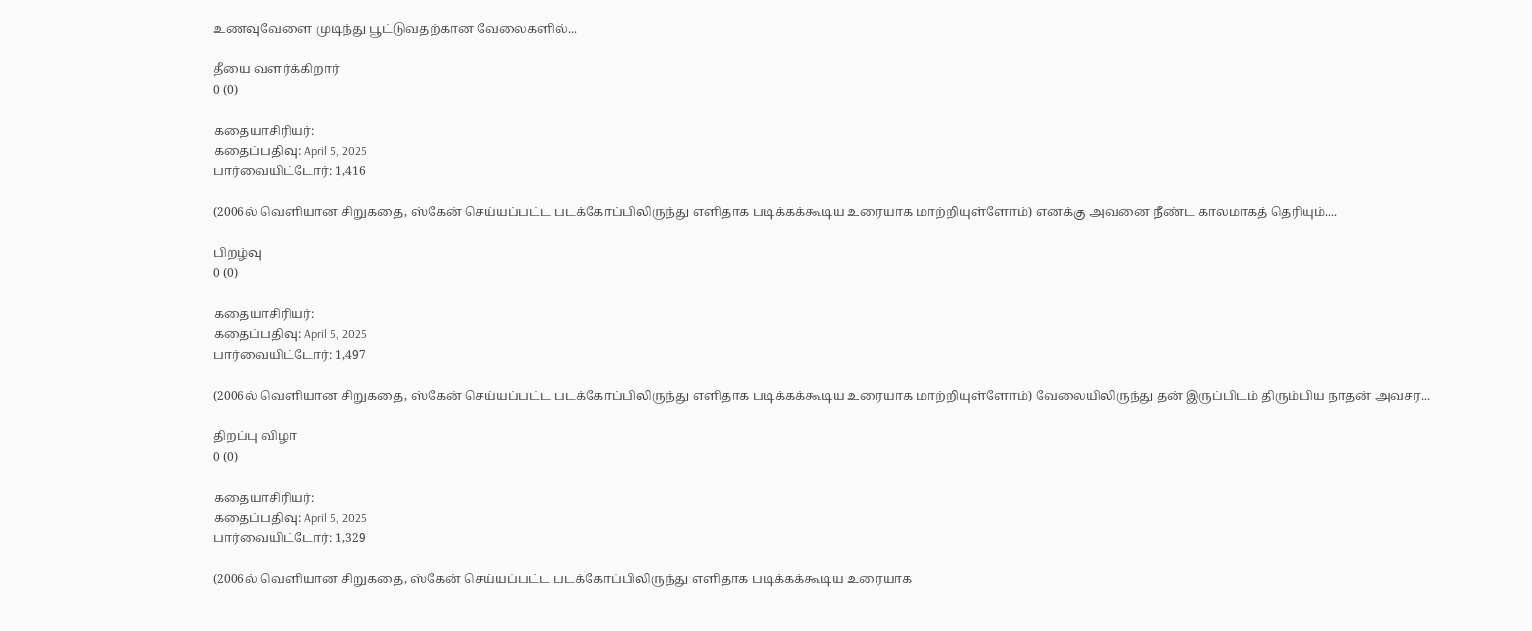உணவுவேளை முடிந்து பூட்டுவதற்கான வேலைகளில்...

தீயை வளர்க்கிறார்
0 (0)

கதையாசிரியர்:
கதைப்பதிவு: April 5, 2025
பார்வையிட்டோர்: 1,416

(2006ல் வெளியான சிறுகதை, ஸ்கேன் செய்யப்பட்ட படக்கோப்பிலிருந்து எளிதாக படிக்கக்கூடிய உரையாக மாற்றியுள்ளோம்) எனக்கு அவனை நீண்ட காலமாகத் தெரியும்....

பிறழ்வு
0 (0)

கதையாசிரியர்:
கதைப்பதிவு: April 5, 2025
பார்வையிட்டோர்: 1,497

(2006ல் வெளியான சிறுகதை, ஸ்கேன் செய்யப்பட்ட படக்கோப்பிலிருந்து எளிதாக படிக்கக்கூடிய உரையாக மாற்றியுள்ளோம்) வேலையிலிருந்து தன் இருப்பிடம் திரும்பிய நாதன் அவசர...

திறப்பு விழா
0 (0)

கதையாசிரியர்:
கதைப்பதிவு: April 5, 2025
பார்வையிட்டோர்: 1,329

(2006ல் வெளியான சிறுகதை, ஸ்கேன் செய்யப்பட்ட படக்கோப்பிலிருந்து எளிதாக படிக்கக்கூடிய உரையாக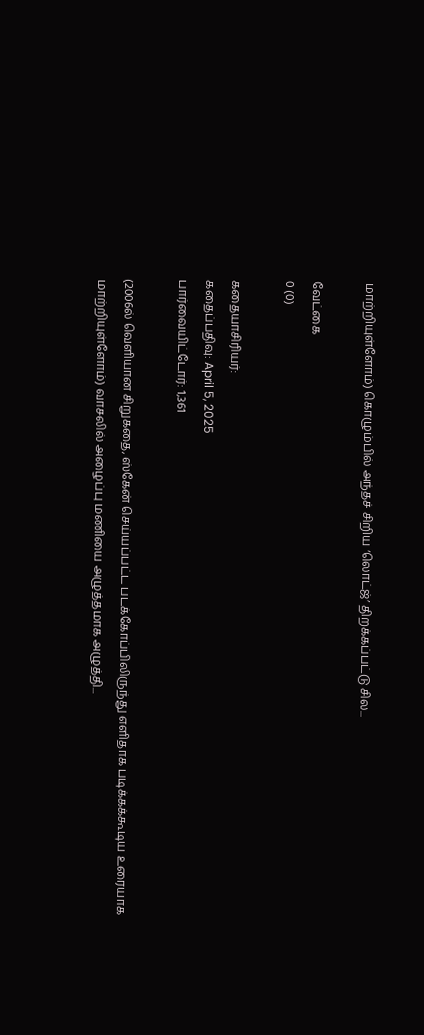மாற்றியுள்ளோம்) கொழும்பில் அந்தச் சிறிய ‘லொட்ஜ்’ திறக்கப்பட்டு சில...

வேட்கை
0 (0)

கதையாசிரியர்:
கதைப்பதிவு: April 5, 2025
பார்வையிட்டோர்: 1,361

(2006ல் வெளியான சிறுகதை, ஸ்கேன் செய்யப்பட்ட படக்கோப்பிலிருந்து எளிதாக படிக்கக்கூடிய உரையாக மாற்றியுள்ளோம்) வாசலில் அழைப்பு மணியை அழுத்தமாக அழுத்தி...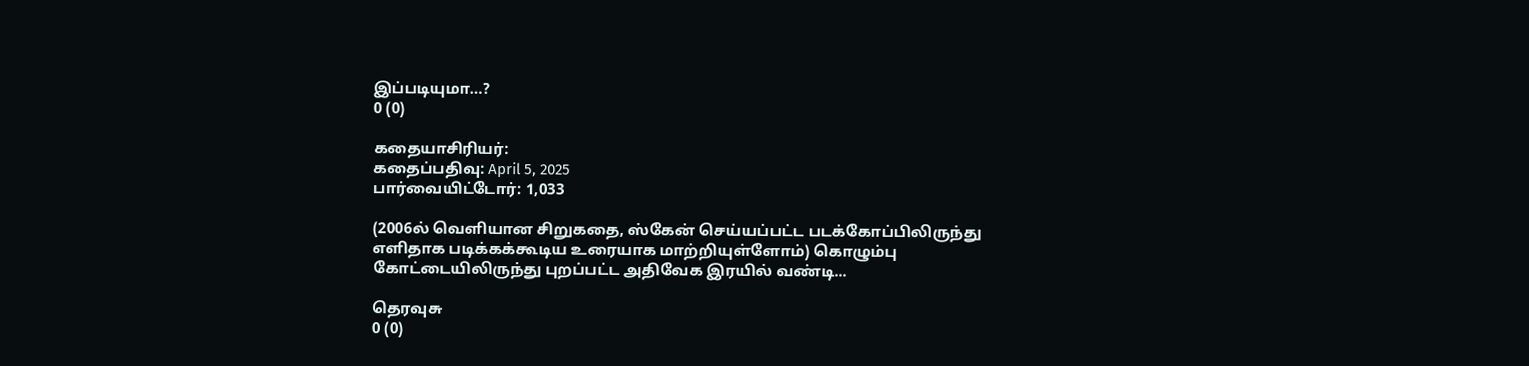இப்படியுமா…?
0 (0)

கதையாசிரியர்:
கதைப்பதிவு: April 5, 2025
பார்வையிட்டோர்: 1,033

(2006ல் வெளியான சிறுகதை, ஸ்கேன் செய்யப்பட்ட படக்கோப்பிலிருந்து எளிதாக படிக்கக்கூடிய உரையாக மாற்றியுள்ளோம்) கொழும்பு கோட்டையிலிருந்து புறப்பட்ட அதிவேக இரயில் வண்டி...

தெரவுசு
0 (0)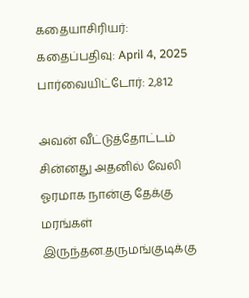கதையாசிரியர்:
கதைப்பதிவு: April 4, 2025
பார்வையிட்டோர்: 2,812

அவன் வீட்டுத்தோட்டம் சின்னது அதனில் வேலி ஓரமாக நான்கு தேக்கு மரங்கள் இருந்தன.தருமங்குடிக்கு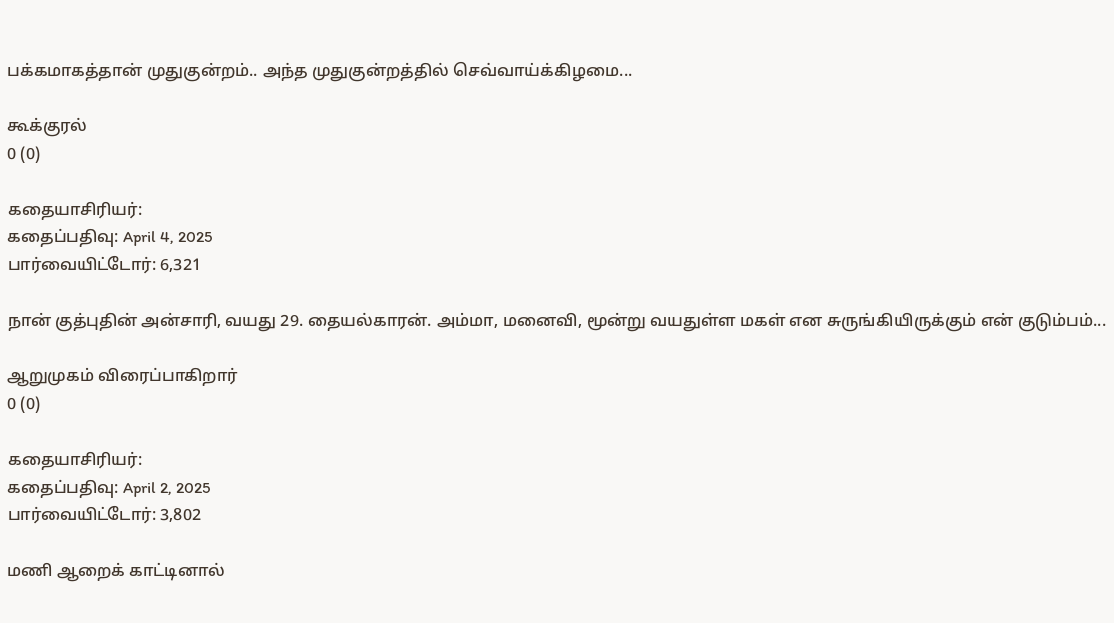பக்கமாகத்தான் முதுகுன்றம்.. அந்த முதுகுன்றத்தில் செவ்வாய்க்கிழமை...

கூக்குரல்
0 (0)

கதையாசிரியர்:
கதைப்பதிவு: April 4, 2025
பார்வையிட்டோர்: 6,321

நான் குத்புதின் அன்சாரி, வயது 29. தையல்காரன். அம்மா, மனைவி, மூன்று வயதுள்ள மகள் என சுருங்கியிருக்கும் என் குடும்பம்...

ஆறுமுகம் விரைப்பாகிறார்
0 (0)

கதையாசிரியர்:
கதைப்பதிவு: April 2, 2025
பார்வையிட்டோர்: 3,802

மணி ஆறைக் காட்டினால்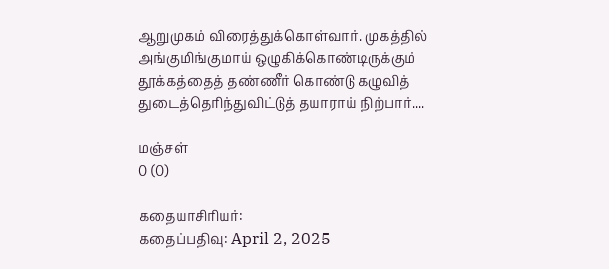ஆறுமுகம் விரைத்துக்கொள்வார். முகத்தில் அங்குமிங்குமாய் ஒழுகிக்கொண்டிருக்கும் தூக்கத்தைத் தண்ணீர் கொண்டு கழுவித் துடைத்தெரிந்துவிட்டுத் தயாராய் நிற்பார்....

மஞ்சள்
0 (0)

கதையாசிரியர்:
கதைப்பதிவு: April 2, 2025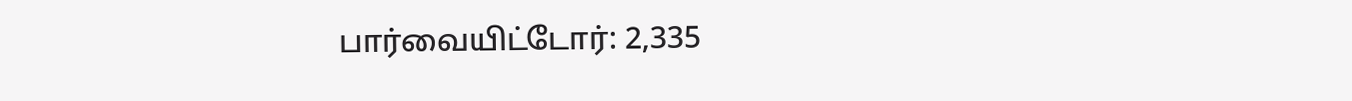பார்வையிட்டோர்: 2,335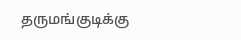தருமங்குடிக்கு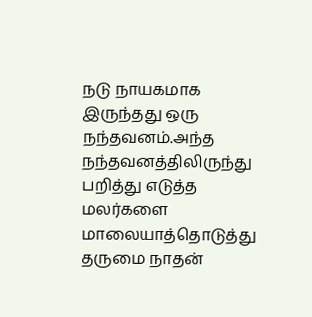நடு நாயகமாக இருந்தது ஒரு நந்தவனம்.அந்த நந்தவனத்திலிருந்து பறித்து எடுத்த மலர்களை மாலையாத்தொடுத்து தருமை நாதன்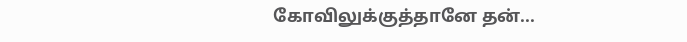கோவிலுக்குத்தானே தன்...